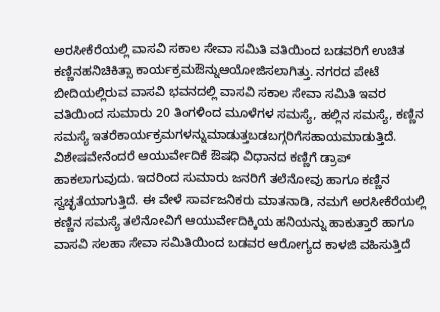ಅರಸೀಕೆರೆಯಲ್ಲಿ ವಾಸವಿ ಸಕಾಲ ಸೇವಾ ಸಮಿತಿ ವತಿಯಿಂದ ಬಡವರಿಗೆ ಉಚಿತ ಕಣ್ಣಿನಹನಿಚಿಕಿತ್ಸಾ ಕಾರ್ಯಕ್ರಮಔನ್ನುಆಯೋಜಿಸಲಾಗಿತ್ತು. ನಗರದ ಪೇಟೆ ಬೀದಿಯಲ್ಲಿರುವ ವಾಸವಿ ಭವನದಲ್ಲಿ ವಾಸವಿ ಸಕಾಲ ಸೇವಾ ಸಮಿತಿ ಇವರ ವತಿಯಿಂದ ಸುಮಾರು 20 ತಿಂಗಳಿಂದ ಮೂಳೆಗಳ ಸಮಸ್ಯೆ, ಹಲ್ಲಿನ ಸಮಸ್ಯೆ, ಕಣ್ಣಿನ ಸಮಸ್ಯೆ ಇತರೆಕಾರ್ಯಕ್ರಮಗಳನ್ನುಮಾಡುತ್ತಬಡಬಗ್ಗರಿಗೆಸಹಾಯಮಾಡುತ್ತಿದೆ.
ವಿಶೇಷವೇನೆಂದರೆ ಆಯುರ್ವೇದಿಕೆ ಔಷಧಿ ವಿಧಾನದ ಕಣ್ಣಿಗೆ ಡ್ರಾಪ್ ಹಾಕಲಾಗುವುದು. ಇದರಿಂದ ಸುಮಾರು ಜನರಿಗೆ ತಲೆನೋವು ಹಾಗೂ ಕಣ್ಣಿನ ಸ್ವಚ್ಛತೆಯಾಗುತ್ತಿದೆ. ಈ ವೇಳೆ ಸಾರ್ವಜನಿಕರು ಮಾತನಾಡಿ, ನಮಗೆ ಅರಸೀಕೆರೆಯಲ್ಲಿ ಕಣ್ಣಿನ ಸಮಸ್ಯೆ ತಲೆನೋವಿಗೆ ಆಯುರ್ವೇದಿಕ್ಕಿಯ ಹನಿಯನ್ನು ಹಾಕುತ್ತಾರೆ ಹಾಗೂ ವಾಸವಿ ಸಲಹಾ ಸೇವಾ ಸಮಿತಿಯಿಂದ ಬಡವರ ಆರೋಗ್ಯದ ಕಾಳಜಿ ವಹಿಸುತ್ತಿದೆ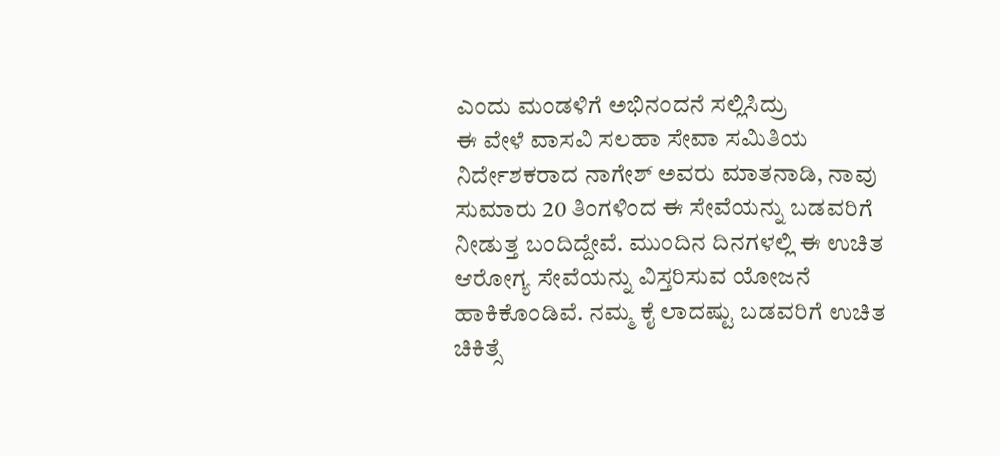ಎಂದು ಮಂಡಳಿಗೆ ಅಭಿನಂದನೆ ಸಲ್ಲಿಸಿದ್ರು
ಈ ವೇಳೆ ವಾಸವಿ ಸಲಹಾ ಸೇವಾ ಸಮಿತಿಯ ನಿರ್ದೇಶಕರಾದ ನಾಗೇಶ್ ಅವರು ಮಾತನಾಡಿ, ನಾವು ಸುಮಾರು 20 ತಿಂಗಳಿಂದ ಈ ಸೇವೆಯನ್ನು ಬಡವರಿಗೆ ನೀಡುತ್ತ ಬಂದಿದ್ದೇವೆ. ಮುಂದಿನ ದಿನಗಳಲ್ಲಿ ಈ ಉಚಿತ ಆರೋಗ್ಯ ಸೇವೆಯನ್ನು ವಿಸ್ತರಿಸುವ ಯೋಜನೆ ಹಾಕಿಕೊಂಡಿವೆ. ನಮ್ಮ ಕೈ ಲಾದಷ್ಟು ಬಡವರಿಗೆ ಉಚಿತ ಚಿಕಿತ್ಸೆ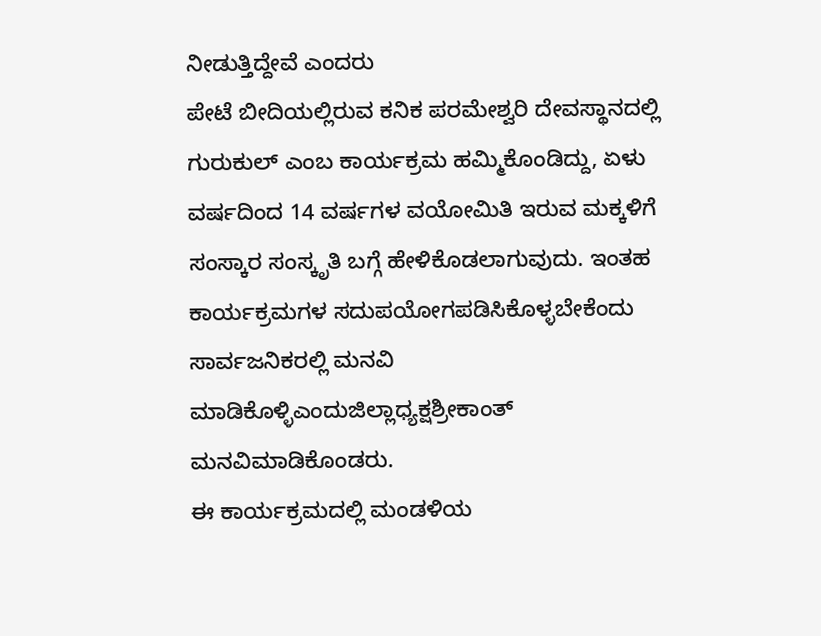ನೀಡುತ್ತಿದ್ದೇವೆ ಎಂದರು
ಪೇಟೆ ಬೀದಿಯಲ್ಲಿರುವ ಕನಿಕ ಪರಮೇಶ್ವರಿ ದೇವಸ್ಥಾನದಲ್ಲಿ ಗುರುಕುಲ್ ಎಂಬ ಕಾರ್ಯಕ್ರಮ ಹಮ್ಮಿಕೊಂಡಿದ್ದು, ಏಳು ವರ್ಷದಿಂದ 14 ವರ್ಷಗಳ ವಯೋಮಿತಿ ಇರುವ ಮಕ್ಕಳಿಗೆ ಸಂಸ್ಕಾರ ಸಂಸ್ಕೃತಿ ಬಗ್ಗೆ ಹೇಳಿಕೊಡಲಾಗುವುದು. ಇಂತಹ ಕಾರ್ಯಕ್ರಮಗಳ ಸದುಪಯೋಗಪಡಿಸಿಕೊಳ್ಳಬೇಕೆಂದು ಸಾರ್ವಜನಿಕರಲ್ಲಿ ಮನವಿ ಮಾಡಿಕೊಳ್ಳಿಎಂದುಜಿಲ್ಲಾಧ್ಯಕ್ಷಶ್ರೀಕಾಂತ್ ಮನವಿಮಾಡಿಕೊಂಡರು.
ಈ ಕಾರ್ಯಕ್ರಮದಲ್ಲಿ ಮಂಡಳಿಯ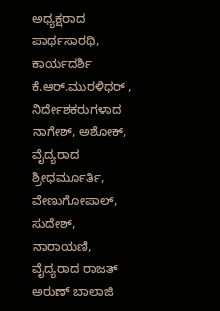ಅಧ್ಯಕ್ಷರಾದ ಪಾರ್ಥಸಾರಥಿ, ಕಾರ್ಯದರ್ಶಿ ಕೆ.ಆರ್.ಮುರಳಿಧರ್ , ನಿರ್ದೇಶಕರುಗಳಾದ ನಾಗೇಶ್, ಅಶೋಕ್, ವೈದ್ಯರಾದ ಶ್ರೀಧರ್ಮೂರ್ತಿ, ವೇಣುಗೋಪಾಲ್, ಸುದೇಶ್, ನಾರಾಯಣಿ, ವೈದ್ಯರಾದ ರಾಜತ್ ಅರುಣ್ ಬಾಲಾಜಿ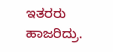ಇತರರು ಹಾಜರಿದ್ರು.